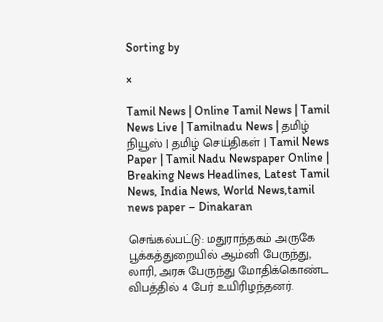Sorting by

×

Tamil News | Online Tamil News | Tamil News Live | Tamilnadu News | தமிழ் நியூஸ் | தமிழ் செய்திகள் | Tamil News Paper | Tamil Nadu Newspaper Online | Breaking News Headlines, Latest Tamil News, India News, World News,tamil news paper – Dinakaran

செங்கல்பட்டு: மதுராந்தகம் அருகே பூக்கத்துறையில் ஆம்னி பேருந்து, லாரி, அரசு பேருந்து மோதிக்கொண்ட விபத்தில் 4 பேர் உயிரிழந்தனர்.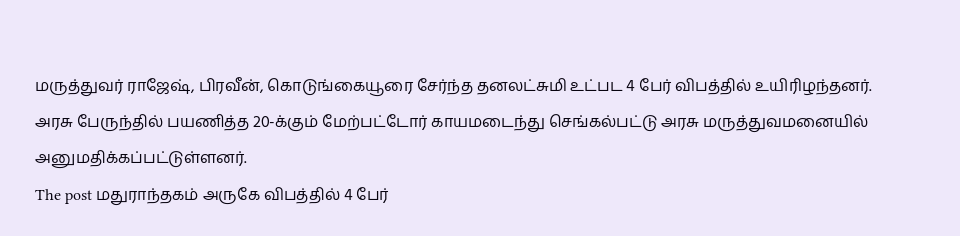மருத்துவர் ராஜேஷ், பிரவீன், கொடுங்கையூரை சேர்ந்த தனலட்சுமி உட்பட 4 பேர் விபத்தில் உயிரிழந்தனர். அரசு பேருந்தில் பயணித்த 20-க்கும் மேற்பட்டோர் காயமடைந்து செங்கல்பட்டு அரசு மருத்துவமனையில் அனுமதிக்கப்பட்டுள்ளனர்.
The post மதுராந்தகம் அருகே விபத்தில் 4 பேர்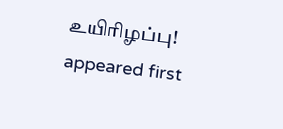உயிரிழப்பு! appeared first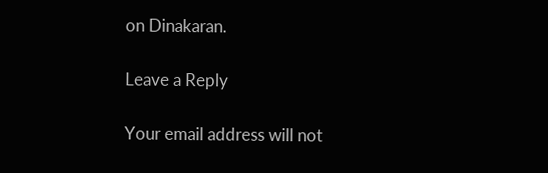on Dinakaran.

Leave a Reply

Your email address will not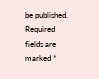be published. Required fields are marked *